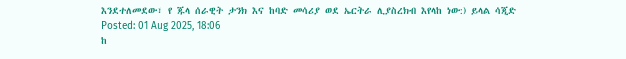እንደተለመደው፣ የ ጁላ ሰራዊት ታንክ እና ከባድ መሳሪያ ወደ ኤርትራ ሊያስረክብ እየላከ ነው:) ይላል ሳጂድ
Posted: 01 Aug 2025, 18:06
ከ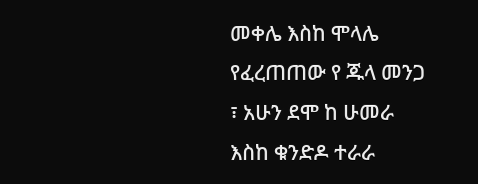መቀሌ እስከ ሞላሌ የፈረጠጠው የ ጁላ መንጋ ፣ አሁን ደሞ ከ ሁመራ እስከ ቁንድዶ ተራራ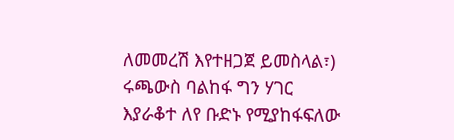ለመመረሽ እየተዘጋጀ ይመስላል፣) ሩጫውስ ባልከፋ ግን ሃገር እያራቆተ ለየ ቡድኑ የሚያከፋፍለው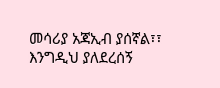መሳሪያ አጃኢብ ያሰኛል፣፣ እንግዲህ ያለደረሰኝ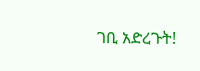ገቢ አድረጉት!